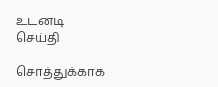உடனடி செய்தி

சொத்துக்காக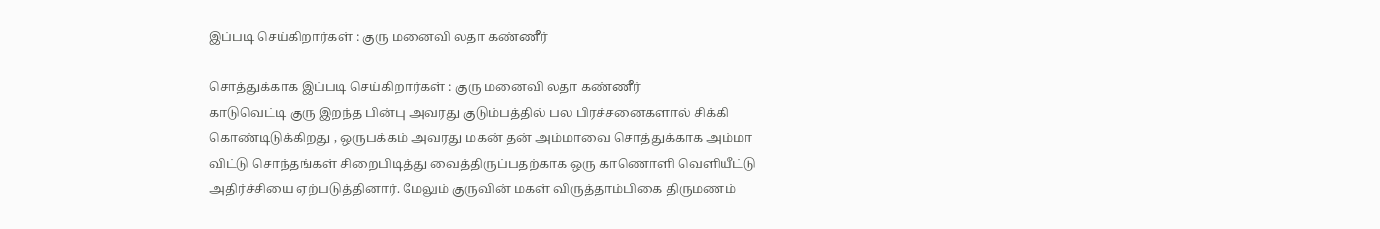இப்படி செய்கிறார்கள் : குரு மனைவி லதா கண்ணீர்

சொத்துக்காக இப்படி செய்கிறார்கள் : குரு மனைவி லதா கண்ணீர்
காடுவெட்டி குரு இறந்த பின்பு அவரது குடும்பத்தில் பல பிரச்சனைகளால் சிக்கி கொண்டிடுக்கிறது , ஒருபக்கம் அவரது மகன் தன் அம்மாவை சொத்துக்காக அம்மா விட்டு சொந்தங்கள் சிறைபிடித்து வைத்திருப்பதற்காக ஒரு காணொளி வெளியீட்டு அதிர்ச்சியை ஏற்படுத்தினார். மேலும் குருவின் மகள் விருத்தாம்பிகை திருமணம்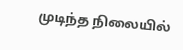முடிந்த நிலையில்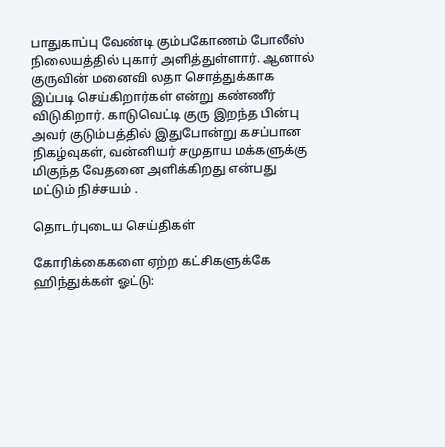பாதுகாப்பு வேண்டி கும்பகோணம் போலீஸ் நிலையத்தில் புகார் அளித்துள்ளார். ஆனால் குருவின் மனைவி லதா சொத்துக்காக இப்படி செய்கிறார்கள் என்று கண்ணீர் விடுகிறார். காடுவெட்டி குரு இறந்த பின்பு அவர் குடும்பத்தில் இதுபோன்று கசப்பான நிகழ்வுகள், வன்னியர் சமுதாய மக்களுக்கு மிகுந்த வேதனை அளிக்கிறது என்பது மட்டும் நிச்சயம் .

தொடர்புடைய செய்திகள்

கோரிக்கைகளை ஏற்ற கட்சிகளுக்கே ஹிந்துக்கள் ஓட்டு: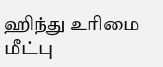ஹிந்து உரிமை மீட்பு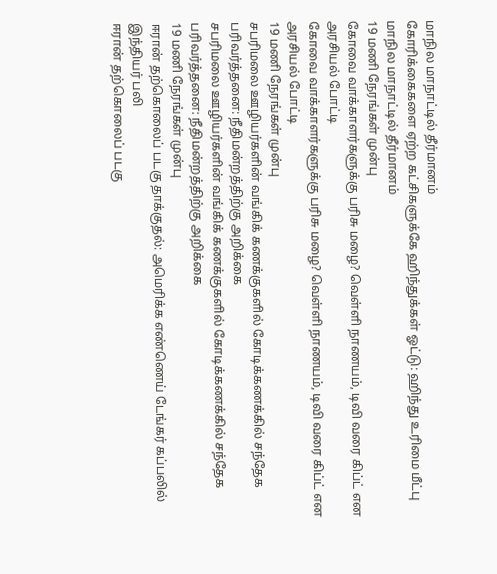மாநில மாநாட்டில் தீர்மானம்
கோரிக்கைகளை ஏற்ற கட்சிகளுக்கே ஹிந்துக்கள் ஓட்டு: ஹிந்து உரிமை மீட்பு மாநில மாநாட்டில் தீர்மானம்
19 மணி நேரங்கள் முன்பு
கோவை வாக்காளர்களுக்கு பரிசு மழை? வெள்ளி நாணயம், டிவி வரை கிப்ட் என அரசியல் போட்டி
கோவை வாக்காளர்களுக்கு பரிசு மழை? வெள்ளி நாணயம், டிவி வரை கிப்ட் என அரசியல் போட்டி
19 மணி நேரங்கள் முன்பு
சபரிமலை ஊழியர்களின் வங்கிக் கணக்குகளில் கோடிக்கணக்கில் சந்தேக பரிவர்த்தனை: நீதிமன்றத்திற்கு அறிக்கை
சபரிமலை ஊழியர்களின் வங்கிக் கணக்குகளில் கோடிக்கணக்கில் சந்தேக பரிவர்த்தனை: நீதிமன்றத்திற்கு அறிக்கை
19 மணி நேரங்கள் முன்பு
ஈரான் தற்கொலைப் படகு தாக்குதல்: அமெரிக்க எண்ணெய் டேங்கர் கப்பலில் இந்தியர் பலி
ஈரான் தற்கொலைப் படகு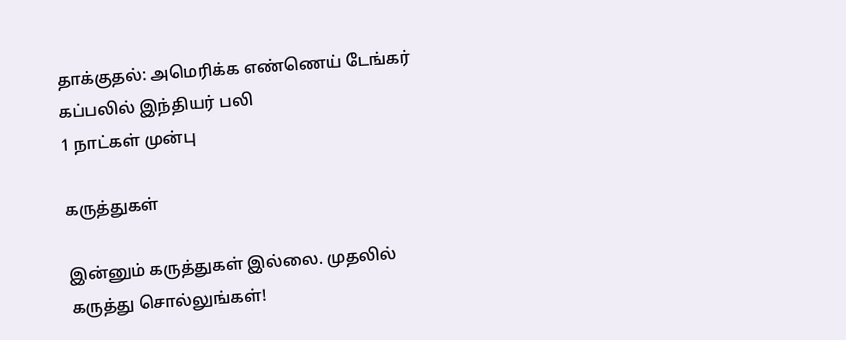தாக்குதல்: அமெரிக்க எண்ணெய் டேங்கர் கப்பலில் இந்தியர் பலி
1 நாட்கள் முன்பு

கருத்துகள்

இன்னும் கருத்துகள் இல்லை. முதலில் கருத்து சொல்லுங்கள்!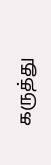கருத்து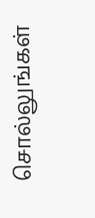சொல்லுங்கள்